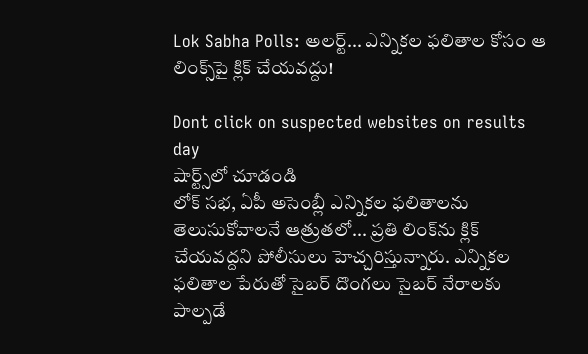Lok Sabha Polls: అలర్ట్... ఎన్నికల ఫలితాల కోసం ఆ లింక్స్‌పై క్లిక్ చేయవద్దు!

Dont click on suspected websites on results day
షార్ట్స్‌లో చూడండి
లోక్ సభ, ఏపీ అసెంబ్లీ ఎన్నికల ఫలితాలను తెలుసుకోవాలనే ఆత్రుతలో... ప్రతి లింక్‌ను క్లిక్ చేయవద్దని పోలీసులు హెచ్చరిస్తున్నారు. ఎన్నికల ఫలితాల పేరుతో సైబర్ దొంగలు సైబర్ నేరాలకు పాల్పడే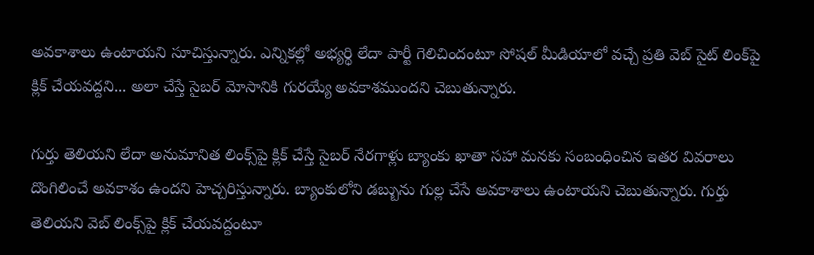అవకాశాలు ఉంటాయని సూచిస్తున్నారు. ఎన్నికల్లో అభ్యర్థి లేదా పార్టీ గెలిచిందంటూ సోషల్ మీడియాలో వచ్చే ప్రతి వెబ్ సైట్ లింక్‌పై క్లిక్ చేయవద్దని... అలా చేస్తే సైబర్ మోసానికి గురయ్యే అవకాశముందని చెబుతున్నారు.

గుర్తు తెలియని లేదా అనుమానిత లింక్స్‌పై క్లిక్ చేస్తే సైబర్ నేరగాళ్లు బ్యాంకు ఖాతా సహా మనకు సంబంధించిన ఇతర వివరాలు దొంగిలించే అవకాశం ఉందని హెచ్చరిస్తున్నారు. బ్యాంకులోని డబ్బును గుల్ల చేసే అవకాశాలు ఉంటాయని చెబుతున్నారు. గుర్తు తెలియని వెబ్ లింక్స్‌పై క్లిక్ చేయవద్దంటూ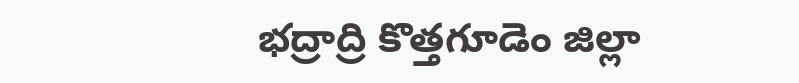భద్రాద్రి కొత్తగూడెం జిల్లా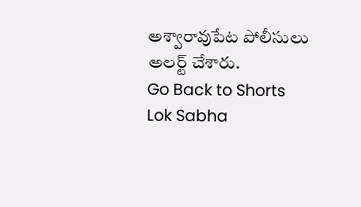అశ్వారావుపేట పోలీసులు అలర్ట్ చేశారు.
Go Back to Shorts
Lok Sabha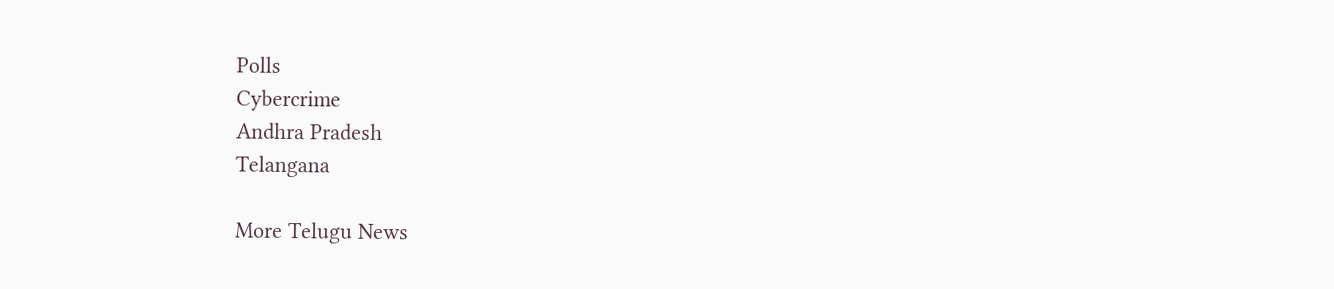Polls
Cybercrime
Andhra Pradesh
Telangana

More Telugu News